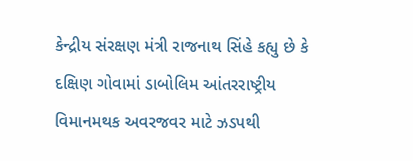કેન્દ્રીય સંરક્ષણ મંત્રી રાજનાથ સિંહે કહ્યુ છે કે દક્ષિણ ગોવામાં ડાબોલિમ આંતરરાષ્ટ્રીય વિમાનમથક અવરજવર માટે ઝડપથી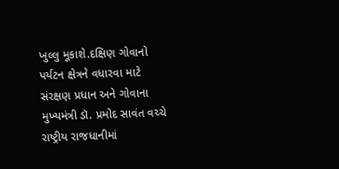ખુલ્લુ મૂકાશે.દક્ષિણ ગોવાનો પર્યટન ક્ષેત્રને વધારવા માટે સંરક્ષણ પ્રધાન અને ગોવાના મુખ્યમંત્રી ડૉ. પ્રમોદ સાવંત વચ્ચે રાષ્ટ્રીય રાજધાનીમાં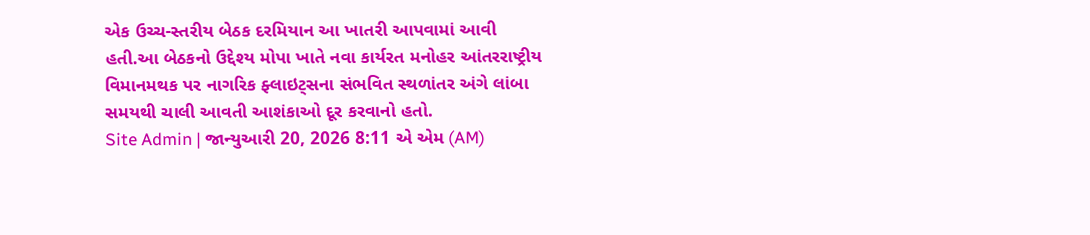એક ઉચ્ચ-સ્તરીય બેઠક દરમિયાન આ ખાતરી આપવામાં આવી હતી.આ બેઠકનો ઉદ્દેશ્ય મોપા ખાતે નવા કાર્યરત મનોહર આંતરરાષ્ટ્રીય વિમાનમથક પર નાગરિક ફ્લાઇટ્સના સંભવિત સ્થળાંતર અંગે લાંબા સમયથી ચાલી આવતી આશંકાઓ દૂર કરવાનો હતો.
Site Admin | જાન્યુઆરી 20, 2026 8:11 એ એમ (AM)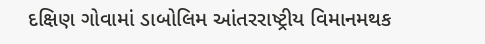દક્ષિણ ગોવામાં ડાબોલિમ આંતરરાષ્ટ્રીય વિમાનમથક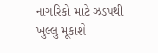નાગરિકો માટે ઝડપથી ખુલ્લુ મૂકાશે